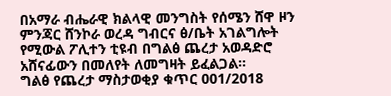በአማራ ብሔራዊ ክልላዊ መንግስት የሰሜን ሸዋ ዞን ምንጃር ሸንኮራ ወረዳ ግብርና ፅ/ቤት አገልግሎት የሚውል ፖሊተን ቲዩብ በግልፅ ጨረታ አወዳድሮ አሸናፊውን በመለየት ለመግዛት ይፈልጋል።
ግልፅ የጨረታ ማስታወቂያ ቁጥር 001/2018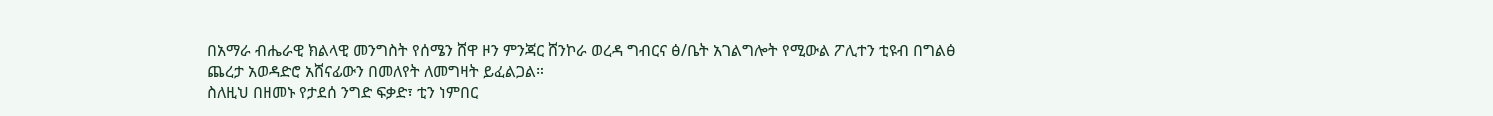በአማራ ብሔራዊ ክልላዊ መንግስት የሰሜን ሸዋ ዞን ምንጃር ሸንኮራ ወረዳ ግብርና ፅ/ቤት አገልግሎት የሚውል ፖሊተን ቲዩብ በግልፅ ጨረታ አወዳድሮ አሸናፊውን በመለየት ለመግዛት ይፈልጋል።
ስለዚህ በዘመኑ የታደሰ ንግድ ፍቃድ፣ ቲን ነምበር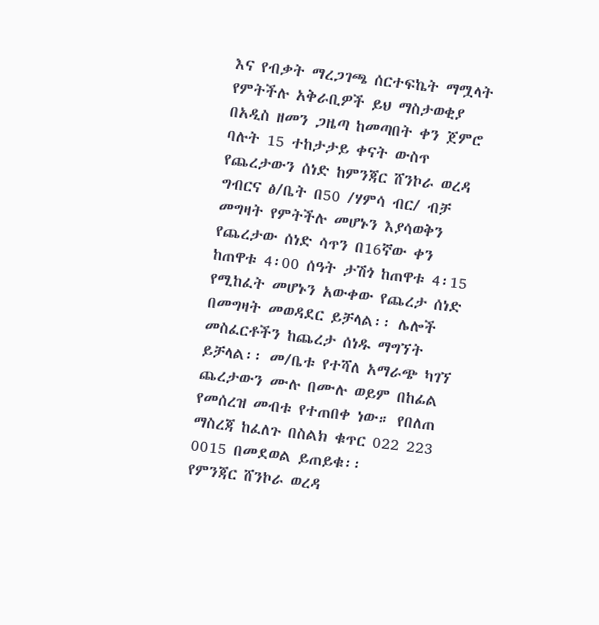እና የብቃት ማረጋገጫ ሰርተፍኬት ማሟላት የምትችሉ አቅራቢዎች ይህ ማስታወቂያ በአዲስ ዘመን ጋዜጣ ከመጣበት ቀን ጀምሮ ባሉት 15 ተከታታይ ቀናት ውስጥ የጨረታውን ሰነድ ከምንጃር ሸንኮራ ወረዳ ግብርና ፅ/ቤት በ50 /ሃምሳ ብር/ ብቻ መግዛት የምትችሉ መሆኑን እያሳወቅን የጨረታው ሰነድ ሳጥን በ16ኛው ቀን ከጠዋቱ 4፡00 ሰዓት ታሽጎ ከጠዋቱ 4፡15 የሚከፈት መሆኑን አውቀው የጨረታ ሰነድ በመግዛት መወዳደር ይቻላል፡፡ ሌሎች መስፈርቶችን ከጨረታ ሰነዱ ማግኘት ይቻላል፡፡ መ/ቤቱ የተሻለ አማራጭ ካገኘ ጨረታውን ሙሉ በሙሉ ወይም በከፊል የመሰረዝ መብቱ የተጠበቀ ነው። የበለጠ ማስረጃ ከፈለጉ በስልክ ቁጥር 022 223 0015 በመደወል ይጠይቁ፡፡
የምንጃር ሸንኮራ ወረዳ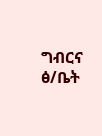ግብርና ፅ/ቤት